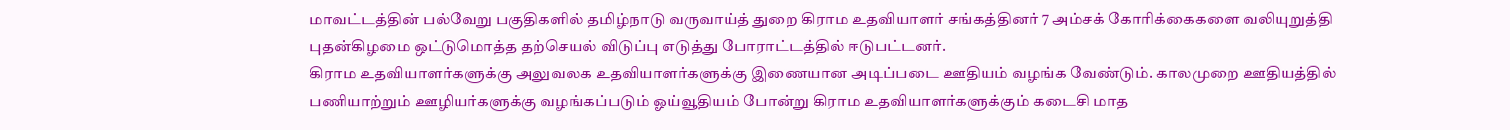மாவட்டத்தின் பல்வேறு பகுதிகளில் தமிழ்நாடு வருவாய்த் துறை கிராம உதவியாளர் சங்கத்தினர் 7 அம்சக் கோரிக்கைகளை வலியுறுத்தி புதன்கிழமை ஒட்டுமொத்த தற்செயல் விடுப்பு எடுத்து போராட்டத்தில் ஈடுபட்டனர்.
கிராம உதவியாளர்களுக்கு அலுவலக உதவியாளர்களுக்கு இணையான அடிப்படை ஊதியம் வழங்க வேண்டும். காலமுறை ஊதியத்தில் பணியாற்றும் ஊழியர்களுக்கு வழங்கப்படும் ஓய்வூதியம் போன்று கிராம உதவியாளர்களுக்கும் கடைசி மாத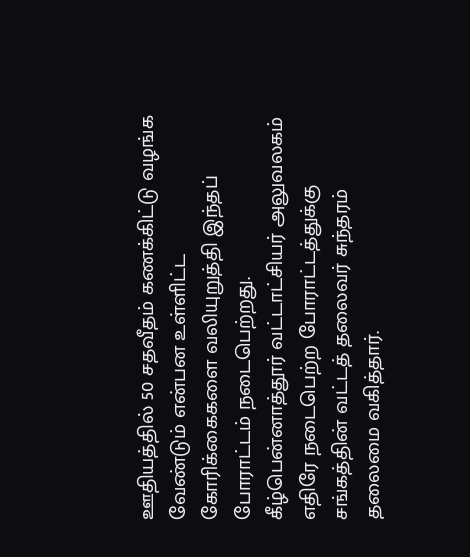ஊதியத்தில் 50 சதவீதம் கணக்கிட்டு வழங்க வேண்டும் என்பன உள்ளிட்ட கோரிக்கைகளை வலியுறுத்தி இந்தப் போராட்டம் நடைபெற்றது.
கீழ்பென்னாத்தூர் வட்டாட்சியர் அலுவலகம் எதிரே நடைபெற்ற போராட்டத்துக்கு சங்கத்தின் வட்டத் தலைவர் சுந்தரம் தலைமை வகித்தார்.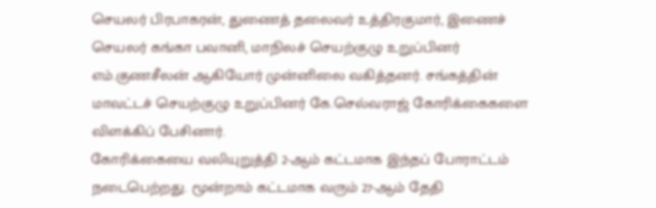செயலர் பிரபாகரன், துணைத் தலைவர் உத்திரகுமார், இணைச் செயலர் கங்கா பவானி, மாநிலச் செயற்குழு உறுப்பினர் எம்.குணசீலன் ஆகியோர் முன்னிலை வகித்தனர். சங்கத்தின் மாவட்டச் செயற்குழு உறுப்பினர் கே.செல்வராஜ் கோரிக்கைகளை விளக்கிப் பேசினார்.
கோரிக்கையை வலியுறுத்தி 2-ஆம் கட்டமாக இந்தப் போராட்டம் நடைபெற்றது. மூன்றாம் கட்டமாக வரும் 27-ஆம் தேதி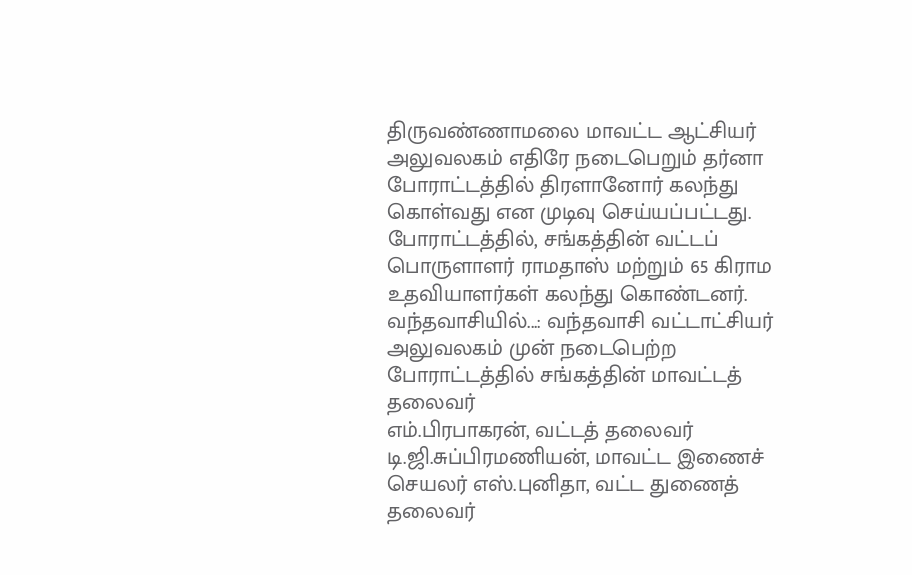திருவண்ணாமலை மாவட்ட ஆட்சியர் அலுவலகம் எதிரே நடைபெறும் தர்னா போராட்டத்தில் திரளானோர் கலந்து கொள்வது என முடிவு செய்யப்பட்டது. போராட்டத்தில், சங்கத்தின் வட்டப் பொருளாளர் ராமதாஸ் மற்றும் 65 கிராம உதவியாளர்கள் கலந்து கொண்டனர்.
வந்தவாசியில்...: வந்தவாசி வட்டாட்சியர் அலுவலகம் முன் நடைபெற்ற போராட்டத்தில் சங்கத்தின் மாவட்டத் தலைவர்
எம்.பிரபாகரன், வட்டத் தலைவர் டி.ஜி.சுப்பிரமணியன், மாவட்ட இணைச் செயலர் எஸ்.புனிதா, வட்ட துணைத் தலைவர்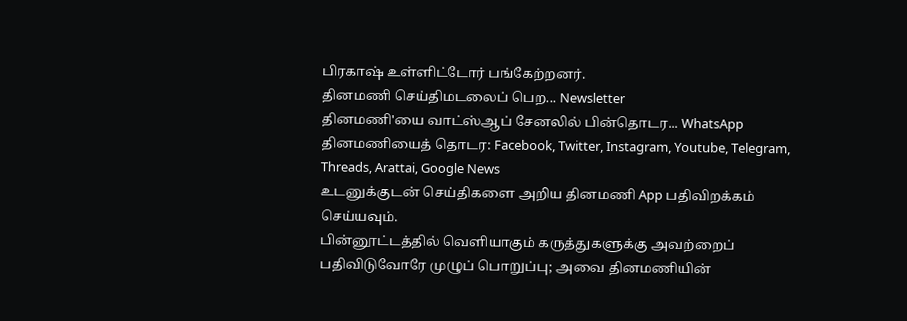பிரகாஷ் உள்ளிட்டோர் பங்கேற்றனர்.
தினமணி செய்திமடலைப் பெற... Newsletter
தினமணி'யை வாட்ஸ்ஆப் சேனலில் பின்தொடர... WhatsApp
தினமணியைத் தொடர: Facebook, Twitter, Instagram, Youtube, Telegram, Threads, Arattai, Google News
உடனுக்குடன் செய்திகளை அறிய தினமணி App பதிவிறக்கம் செய்யவும்.
பின்னூட்டத்தில் வெளியாகும் கருத்துகளுக்கு அவற்றைப் பதிவிடுவோரே முழுப் பொறுப்பு; அவை தினமணியின்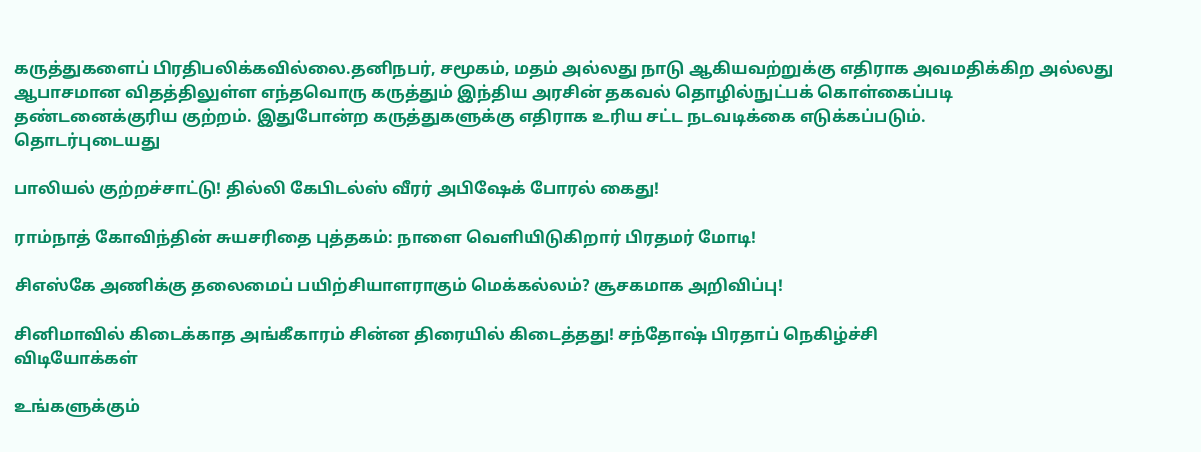கருத்துகளைப் பிரதிபலிக்கவில்லை.தனிநபர், சமூகம், மதம் அல்லது நாடு ஆகியவற்றுக்கு எதிராக அவமதிக்கிற அல்லது ஆபாசமான விதத்திலுள்ள எந்தவொரு கருத்தும் இந்திய அரசின் தகவல் தொழில்நுட்பக் கொள்கைப்படி தண்டனைக்குரிய குற்றம். இதுபோன்ற கருத்துகளுக்கு எதிராக உரிய சட்ட நடவடிக்கை எடுக்கப்படும்.
தொடர்புடையது

பாலியல் குற்றச்சாட்டு! தில்லி கேபிடல்ஸ் வீரர் அபிஷேக் போரல் கைது!

ராம்நாத் கோவிந்தின் சுயசரிதை புத்தகம்: நாளை வெளியிடுகிறார் பிரதமர் மோடி!

சிஎஸ்கே அணிக்கு தலைமைப் பயிற்சியாளராகும் மெக்கல்லம்? சூசகமாக அறிவிப்பு!

சினிமாவில் கிடைக்காத அங்கீகாரம் சின்ன திரையில் கிடைத்தது! சந்தோஷ் பிரதாப் நெகிழ்ச்சி
விடியோக்கள்

உங்களுக்கும்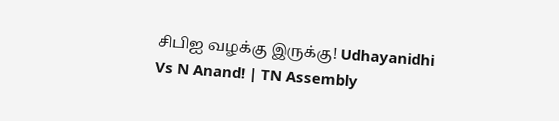சிபிஐ வழக்கு இருக்கு! Udhayanidhi Vs N Anand! | TN Assembly